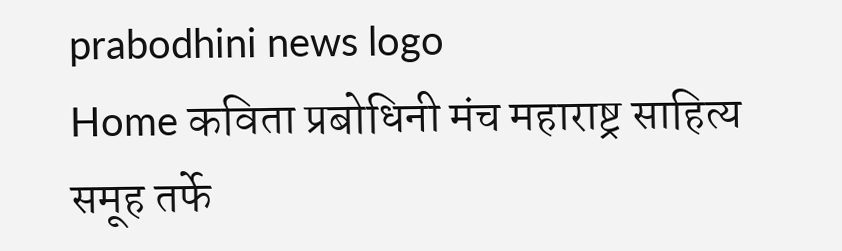prabodhini news logo
Home कविता प्रबोधिनी मंच महाराष्ट्र साहित्य समूह तर्फे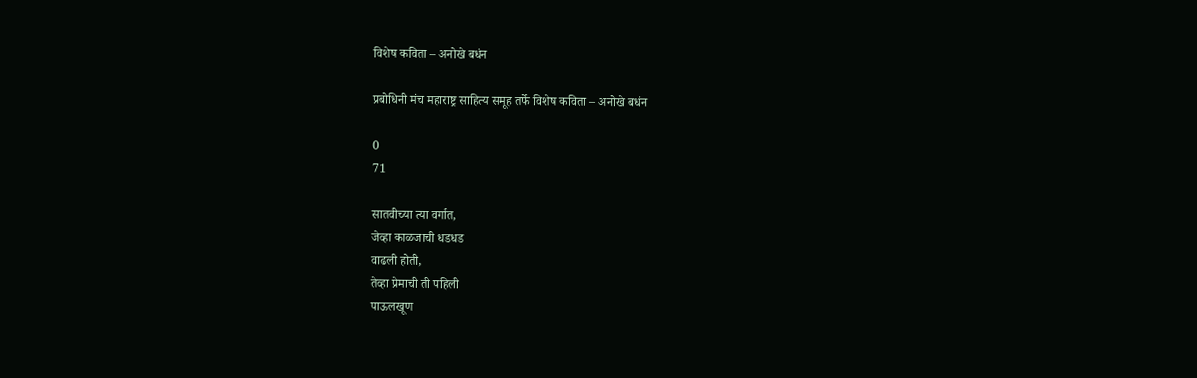विशेष कविता – अनोखे बधंन

प्रबोधिनी मंच महाराष्ट्र साहित्य समूह तर्फे विशेष कविता – अनोखे बधंन

0
71

सातवीच्या त्या वर्गात,
जेव्हा काळजाची धडधड
वाढली होती,
तेव्हा प्रेमाची ती पहिली
पाऊलखूण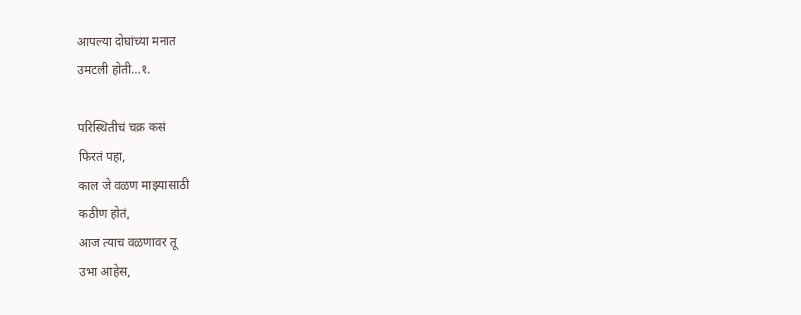आपल्या दोघांच्या मनात
उमटली होती…१.

परिस्थितीचं चक्र कसं
फिरतं पहा,
काल जे वळण माझ्यासाठी
कठीण होतं,
आज त्याच वळणावर तू
उभा आहेस,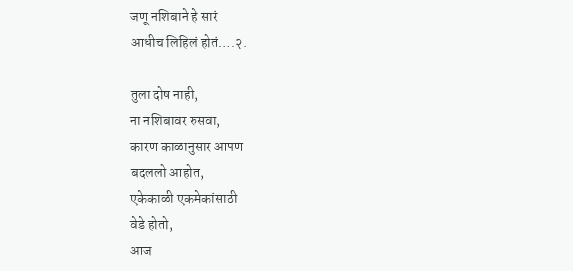जणू नशिबाने हे सारं
आधीच लिहिलं होतं….२.

तुला दोष नाही,
ना नशिबावर रुसवा,
कारण काळानुसार आपण
बदललो आहोत,
एकेकाळी एकमेकांसाठी
वेडे होतो,
आज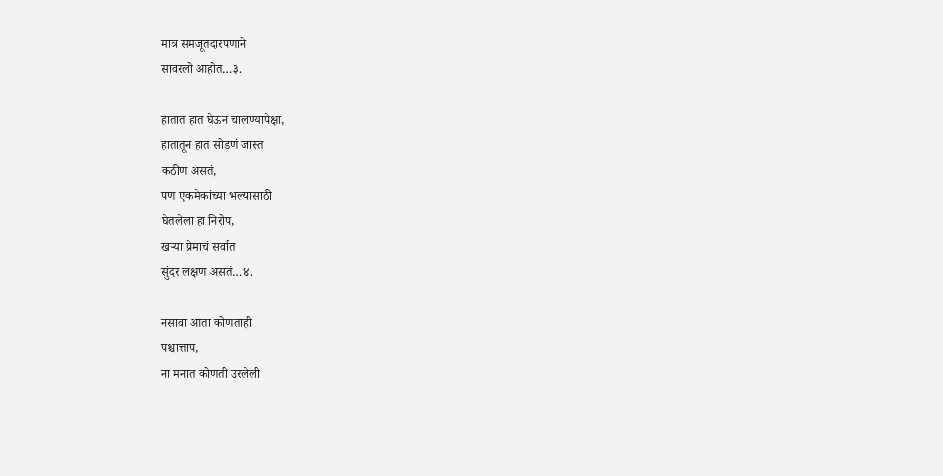मात्र समजूतदारपणाने
सावरलो आहोत…३.

हातात हात घेऊन चालण्यापेक्षा,
हातातून हात सोडणं जास्त
कठीण असतं,
पण एकमेकांच्या भल्यासाठी
घेतलेला हा निरोप,
खऱ्या प्रेमाचं सर्वात
सुंदर लक्षण असतं…४.

नसावा आता कोणताही
पश्चात्ताप,
ना मनात कोणती उरलेली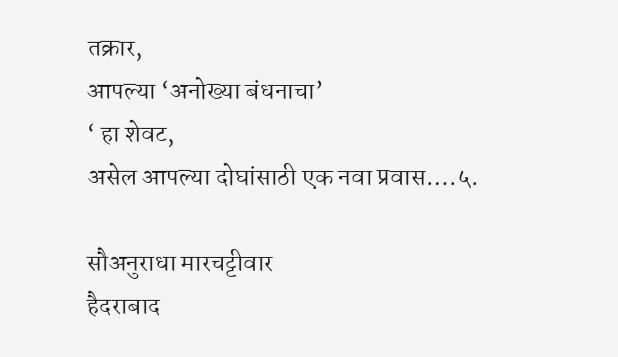तक्रार,
आपल्या ‘अनोख्या बंधनाचा’
‘ हा शेवट,
असेल आपल्या दोघांसाठी एक नवा प्रवास….५.

सौअनुराधा मारचट्टीवार
हैदराबाद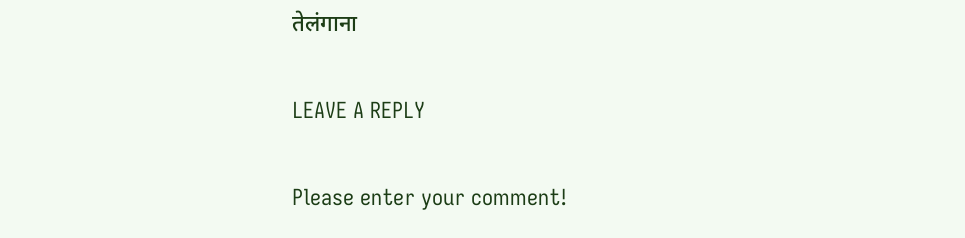तेलंगाना

LEAVE A REPLY

Please enter your comment!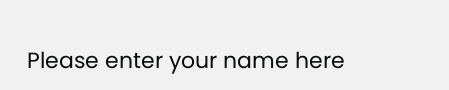Please enter your name here